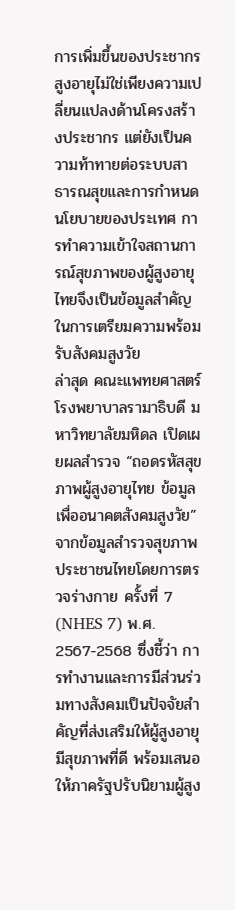การเพิ่มขึ้นของประชากรสูงอายุไม่ใช่เพียงความเปลี่ยนแปลงด้านโครงสร้างประชากร แต่ยังเป็นความท้าทายต่อระบบสาธารณสุขและการกำหนดนโยบายของประเทศ การทำความเข้าใจสถานการณ์สุขภาพของผู้สูงอายุไทยจึงเป็นข้อมูลสำคัญในการเตรียมความพร้อมรับสังคมสูงวัย
ล่าสุด คณะแพทยศาสตร์โรงพยาบาลรามาธิบดี มหาวิทยาลัยมหิดล เปิดเผยผลสำรวจ “ถอดรหัสสุขภาพผู้สูงอายุไทย ข้อมูลเพื่ออนาคตสังคมสูงวัย” จากข้อมูลสำรวจสุขภาพประชาชนไทยโดยการตรวจร่างกาย ครั้งที่ 7 (NHES 7) พ.ศ. 2567-2568 ซึ่งชี้ว่า การทำงานและการมีส่วนร่วมทางสังคมเป็นปัจจัยสำคัญที่ส่งเสริมให้ผู้สูงอายุมีสุขภาพที่ดี พร้อมเสนอให้ภาครัฐปรับนิยามผู้สูง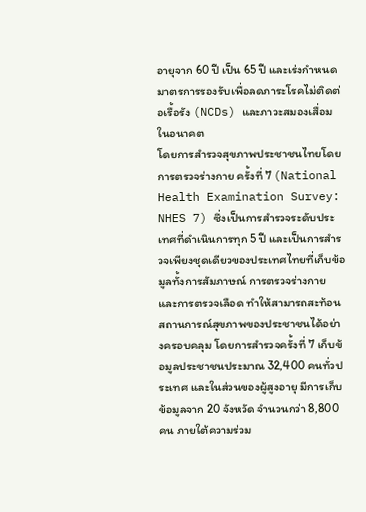อายุจาก 60 ปี เป็น 65 ปี และเร่งกำหนดมาตรการรองรับเพื่อลดภาระโรคไม่ติดต่อเรื้อรัง (NCDs) และภาวะสมองเสื่อมในอนาคต
โดยการสำรวจสุขภาพประชาชนไทยโดยการตรวจร่างกาย ครั้งที่ 7 (National Health Examination Survey: NHES 7) ซึ่งเป็นการสำรวจระดับประเทศที่ดำเนินการทุก 5 ปี และเป็นการสำรวจเพียงชุดเดียวของประเทศไทยที่เก็บข้อมูลทั้งการสัมภาษณ์ การตรวจร่างกาย และการตรวจเลือด ทำให้สามารถสะท้อนสถานการณ์สุขภาพของประชาชนได้อย่างครอบคลุม โดยการสำรวจครั้งที่ 7 เก็บข้อมูลประชาชนประมาณ 32,400 คนทั่วประเทศ และในส่วนของผู้สูงอายุ มีการเก็บข้อมูลจาก 20 จังหวัด จำนวนกว่า 8,800 คน ภายใต้ความร่วม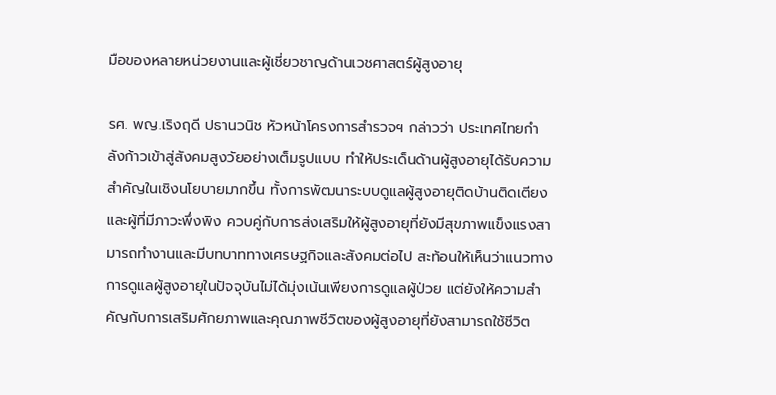มือของหลายหน่วยงานและผู้เชี่ยวชาญด้านเวชศาสตร์ผู้สูงอายุ

รศ. พญ.เริงฤดี ปธานวนิช หัวหน้าโครงการสำรวจฯ กล่าวว่า ประเทศไทยกำลังก้าวเข้าสู่สังคมสูงวัยอย่างเต็มรูปแบบ ทำให้ประเด็นด้านผู้สูงอายุได้รับความสำคัญในเชิงนโยบายมากขึ้น ทั้งการพัฒนาระบบดูแลผู้สูงอายุติดบ้านติดเตียงและผู้ที่มีภาวะพึ่งพิง ควบคู่กับการส่งเสริมให้ผู้สูงอายุที่ยังมีสุขภาพแข็งแรงสามารถทำงานและมีบทบาททางเศรษฐกิจและสังคมต่อไป สะท้อนให้เห็นว่าแนวทางการดูแลผู้สูงอายุในปัจจุบันไม่ได้มุ่งเน้นเพียงการดูแลผู้ป่วย แต่ยังให้ความสำคัญกับการเสริมศักยภาพและคุณภาพชีวิตของผู้สูงอายุที่ยังสามารถใช้ชีวิต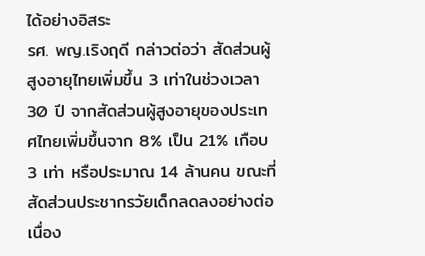ได้อย่างอิสระ
รศ. พญ.เริงฤดี กล่าวต่อว่า สัดส่วนผู้สูงอายุไทยเพิ่มขึ้น 3 เท่าในช่วงเวลา 30 ปี จากสัดส่วนผู้สูงอายุของประเทศไทยเพิ่มขึ้นจาก 8% เป็น 21% เกือบ 3 เท่า หรือประมาณ 14 ล้านคน ขณะที่สัดส่วนประชากรวัยเด็กลดลงอย่างต่อเนื่อง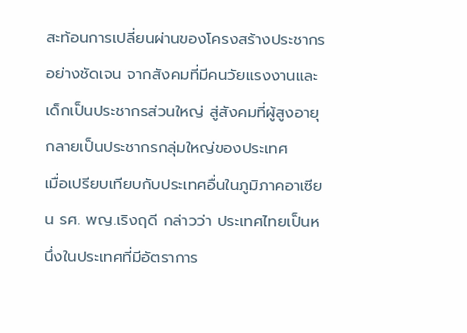สะท้อนการเปลี่ยนผ่านของโครงสร้างประชากรอย่างชัดเจน จากสังคมที่มีคนวัยแรงงานและเด็กเป็นประชากรส่วนใหญ่ สู่สังคมที่ผู้สูงอายุกลายเป็นประชากรกลุ่มใหญ่ของประเทศ
เมื่อเปรียบเทียบกับประเทศอื่นในภูมิภาคอาเซียน รศ. พญ.เริงฤดี กล่าวว่า ประเทศไทยเป็นหนึ่งในประเทศที่มีอัตราการ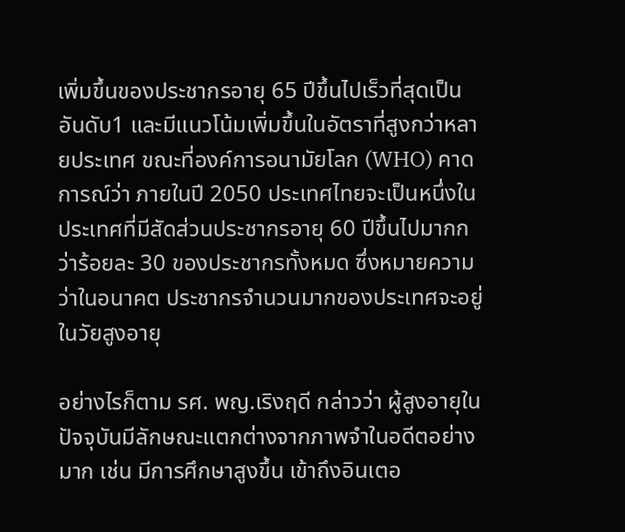เพิ่มขึ้นของประชากรอายุ 65 ปีขึ้นไปเร็วที่สุดเป็นอันดับ1 และมีแนวโน้มเพิ่มขึ้นในอัตราที่สูงกว่าหลายประเทศ ขณะที่องค์การอนามัยโลก (WHO) คาดการณ์ว่า ภายในปี 2050 ประเทศไทยจะเป็นหนึ่งในประเทศที่มีสัดส่วนประชากรอายุ 60 ปีขึ้นไปมากกว่าร้อยละ 30 ของประชากรทั้งหมด ซึ่งหมายความว่าในอนาคต ประชากรจำนวนมากของประเทศจะอยู่ในวัยสูงอายุ

อย่างไรก็ตาม รศ. พญ.เริงฤดี กล่าวว่า ผู้สูงอายุในปัจจุบันมีลักษณะแตกต่างจากภาพจำในอดีตอย่างมาก เช่น มีการศึกษาสูงขึ้น เข้าถึงอินเตอ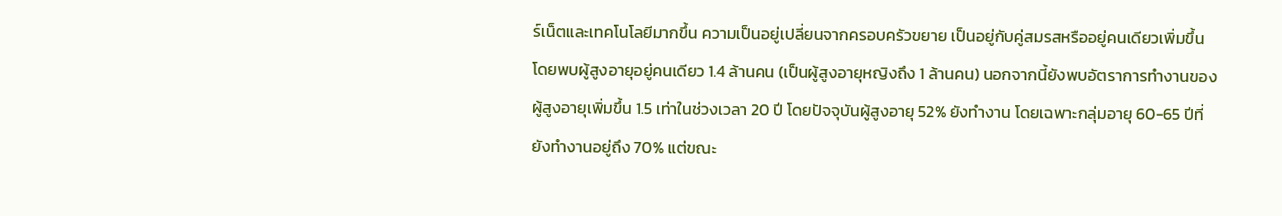ร์เน็ตและเทคโนโลยีมากขึ้น ความเป็นอยู่เปลี่ยนจากครอบครัวขยาย เป็นอยู่กับคู่สมรสหรืออยู่คนเดียวเพิ่มขึ้น โดยพบผู้สูงอายุอยู่คนเดียว 1.4 ล้านคน (เป็นผู้สูงอายุหญิงถึง 1 ล้านคน) นอกจากนี้ยังพบอัตราการทำงานของผู้สูงอายุเพิ่มขึ้น 1.5 เท่าในช่วงเวลา 20 ปี โดยปัจจุบันผู้สูงอายุ 52% ยังทำงาน โดยเฉพาะกลุ่มอายุ 60-65 ปีที่ยังทำงานอยู่ถึง 70% แต่ขณะ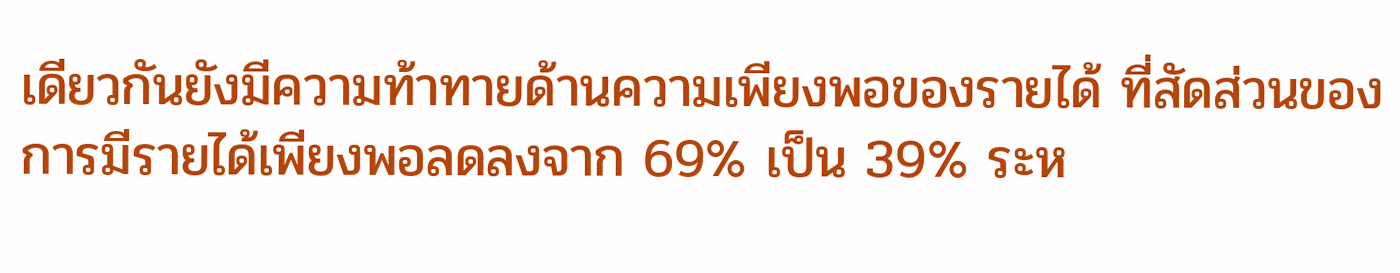เดียวกันยังมีความท้าทายด้านความเพียงพอของรายได้ ที่สัดส่วนของการมีรายได้เพียงพอลดลงจาก 69% เป็น 39% ระห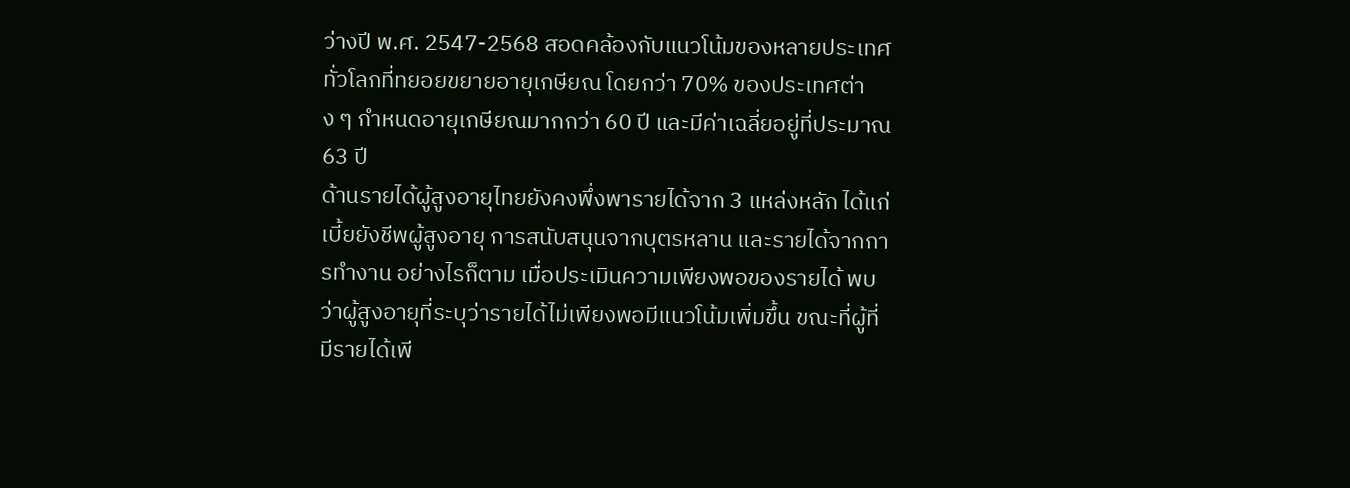ว่างปี พ.ศ. 2547-2568 สอดคล้องกับแนวโน้มของหลายประเทศทั่วโลกที่ทยอยขยายอายุเกษียณ โดยกว่า 70% ของประเทศต่าง ๆ กำหนดอายุเกษียณมากกว่า 60 ปี และมีค่าเฉลี่ยอยู่ที่ประมาณ 63 ปี
ด้านรายได้ผู้สูงอายุไทยยังคงพึ่งพารายได้จาก 3 แหล่งหลัก ได้แก่ เบี้ยยังชีพผู้สูงอายุ การสนับสนุนจากบุตรหลาน และรายได้จากการทำงาน อย่างไรก็ตาม เมื่อประเมินความเพียงพอของรายได้ พบว่าผู้สูงอายุที่ระบุว่ารายได้ไม่เพียงพอมีแนวโน้มเพิ่มขึ้น ขณะที่ผู้ที่มีรายได้เพี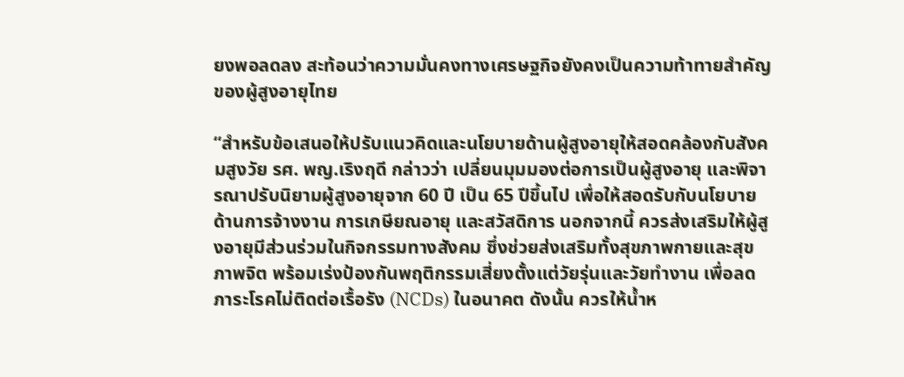ยงพอลดลง สะท้อนว่าความมั่นคงทางเศรษฐกิจยังคงเป็นความท้าทายสำคัญของผู้สูงอายุไทย

“สำหรับข้อเสนอให้ปรับแนวคิดและนโยบายด้านผู้สูงอายุให้สอดคล้องกับสังคมสูงวัย รศ. พญ.เริงฤดี กล่าวว่า เปลี่ยนมุมมองต่อการเป็นผู้สูงอายุ และพิจารณาปรับนิยามผู้สูงอายุจาก 60 ปี เป็น 65 ปีขึ้นไป เพื่อให้สอดรับกับนโยบายด้านการจ้างงาน การเกษียณอายุ และสวัสดิการ นอกจากนี้ ควรส่งเสริมให้ผู้สูงอายุมีส่วนร่วมในกิจกรรมทางสังคม ซึ่งช่วยส่งเสริมทั้งสุขภาพกายและสุขภาพจิต พร้อมเร่งป้องกันพฤติกรรมเสี่ยงตั้งแต่วัยรุ่นและวัยทำงาน เพื่อลดภาระโรคไม่ติดต่อเรื้อรัง (NCDs) ในอนาคต ดังนั้น ควรให้น้ำห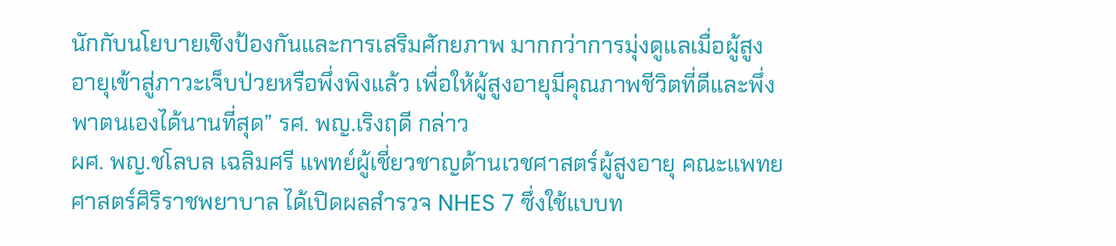นักกับนโยบายเชิงป้องกันและการเสริมศักยภาพ มากกว่าการมุ่งดูแลเมื่อผู้สูงอายุเข้าสู่ภาวะเจ็บป่วยหรือพึ่งพิงแล้ว เพื่อให้ผู้สูงอายุมีคุณภาพชีวิตที่ดีและพึ่งพาตนเองได้นานที่สุด” รศ. พญ.เริงฤดี กล่าว
ผศ. พญ.ชโลบล เฉลิมศรี แพทย์ผู้เชี่ยวชาญด้านเวชศาสตร์ผู้สูงอายุ คณะแพทยศาสตร์ศิริราชพยาบาล ได้เปิดผลสำรวจ NHES 7 ซึ่งใช้แบบท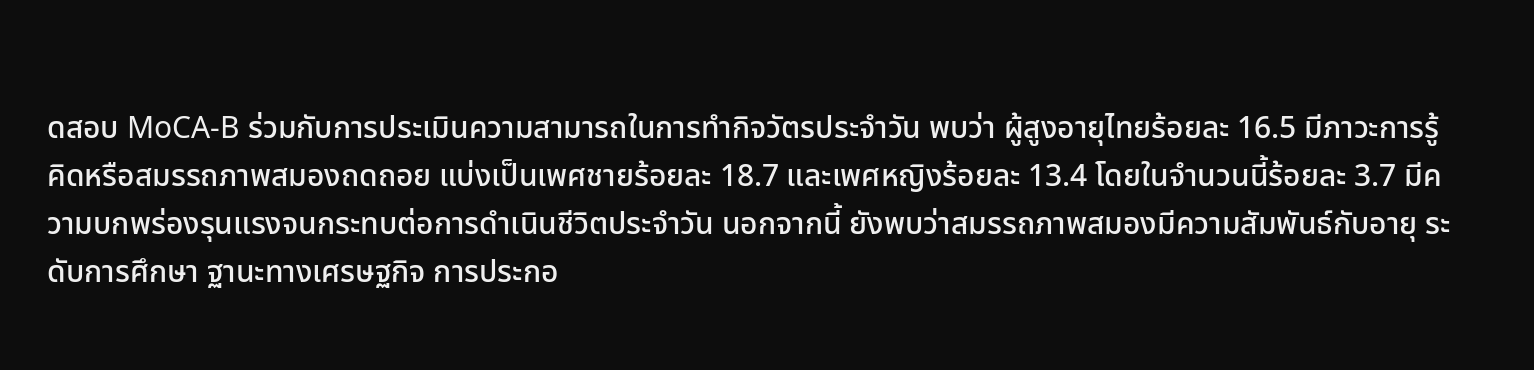ดสอบ MoCA-B ร่วมกับการประเมินความสามารถในการทำกิจวัตรประจำวัน พบว่า ผู้สูงอายุไทยร้อยละ 16.5 มีภาวะการรู้คิดหรือสมรรถภาพสมองถดถอย แบ่งเป็นเพศชายร้อยละ 18.7 และเพศหญิงร้อยละ 13.4 โดยในจำนวนนี้ร้อยละ 3.7 มีความบกพร่องรุนแรงจนกระทบต่อการดำเนินชีวิตประจำวัน นอกจากนี้ ยังพบว่าสมรรถภาพสมองมีความสัมพันธ์กับอายุ ระดับการศึกษา ฐานะทางเศรษฐกิจ การประกอ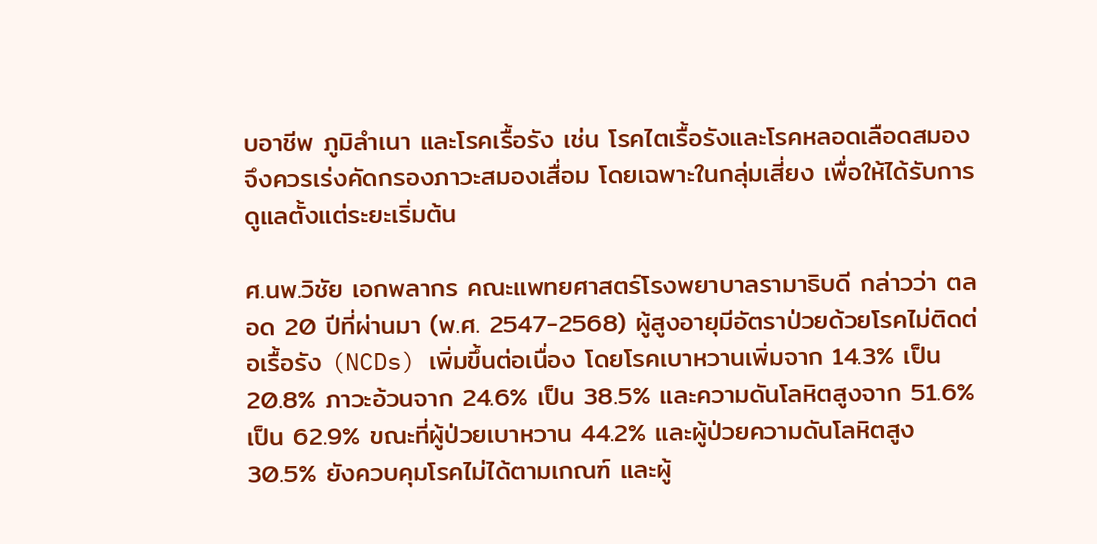บอาชีพ ภูมิลำเนา และโรคเรื้อรัง เช่น โรคไตเรื้อรังและโรคหลอดเลือดสมอง จึงควรเร่งคัดกรองภาวะสมองเสื่อม โดยเฉพาะในกลุ่มเสี่ยง เพื่อให้ได้รับการดูแลตั้งแต่ระยะเริ่มต้น

ศ.นพ.วิชัย เอกพลากร คณะแพทยศาสตร์โรงพยาบาลรามาธิบดี กล่าวว่า ตลอด 20 ปีที่ผ่านมา (พ.ศ. 2547-2568) ผู้สูงอายุมีอัตราป่วยด้วยโรคไม่ติดต่อเรื้อรัง (NCDs) เพิ่มขึ้นต่อเนื่อง โดยโรคเบาหวานเพิ่มจาก 14.3% เป็น 20.8% ภาวะอ้วนจาก 24.6% เป็น 38.5% และความดันโลหิตสูงจาก 51.6% เป็น 62.9% ขณะที่ผู้ป่วยเบาหวาน 44.2% และผู้ป่วยความดันโลหิตสูง 30.5% ยังควบคุมโรคไม่ได้ตามเกณฑ์ และผู้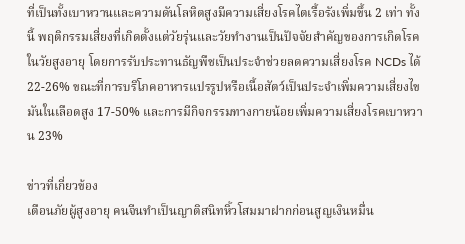ที่เป็นทั้งเบาหวานและความดันโลหิตสูงมีความเสี่ยงโรคไตเรื้อรังเพิ่มขึ้น 2 เท่า ทั้งนี้ พฤติกรรมเสี่ยงที่เกิดตั้งแต่วัยรุ่นและวัยทำงานเป็นปัจจัยสำคัญของการเกิดโรคในวัยสูงอายุ โดยการรับประทานธัญพืชเป็นประจำช่วยลดความเสี่ยงโรค NCDs ได้ 22-26% ขณะที่การบริโภคอาหารแปรรูปหรือเนื้อสัตว์เป็นประจำเพิ่มความเสี่ยงไขมันในเลือดสูง 17-50% และการมีกิจกรรมทางกายน้อยเพิ่มความเสี่ยงโรคเบาหวาน 23%

ข่าวที่เกี่ยวข้อง
เตือนภัยผู้สูงอายุ คนจีนทำเป็นญาติสนิทหิ้วโสมมาฝากก่อนสูญเงินหมื่น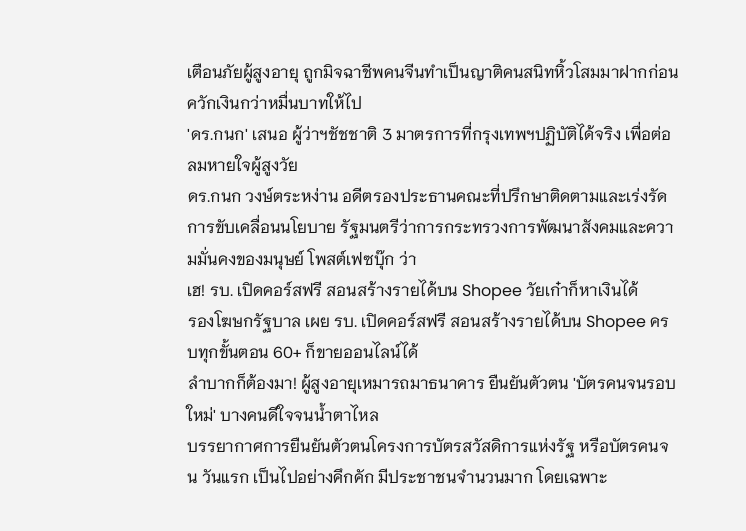เตือนภัยผู้สูงอายุ ถูกมิจฉาชีพคนจีนทำเป็นญาติคนสนิทหิ้วโสมมาฝากก่อนควักเงินกว่าหมื่นบาทให้ไป
'ดร.กนก' เสนอ ผู้ว่าฯชัชชาติ 3 มาตรการที่กรุงเทพฯปฏิบัติได้จริง เพื่อต่อลมหายใจผู้สูงวัย
ดร.กนก วงษ์ตระหง่าน อดีตรองประธานคณะที่ปรึกษาติดตามและเร่งรัดการขับเคลื่อนนโยบาย รัฐมนตรีว่าการกระทรวงการพัฒนาสังคมและความมั่นคงของมนุษย์ โพสต์เฟซบุ๊ก ว่า
เฮ! รบ. เปิดคอร์สฟรี สอนสร้างรายได้บน Shopee วัยเก๋าก็หาเงินได้
รองโฆษกรัฐบาล เผย รบ. เปิดคอร์สฟรี สอนสร้างรายได้บน Shopee ครบทุกขั้นตอน 60+ ก็ขายออนไลน์ได้
ลำบากก็ต้องมา! ผู้สูงอายุเหมารถมาธนาคาร ยืนยันตัวตน 'บัตรคนจนรอบใหม่' บางคนดีใจจนน้ำตาไหล
บรรยากาศการยืนยันตัวตนโครงการบัตรสวัสดิการแห่งรัฐ หรือบัตรคนจน วันแรก เป็นไปอย่างคึกคัก มีประชาชนจำนวนมาก โดยเฉพาะ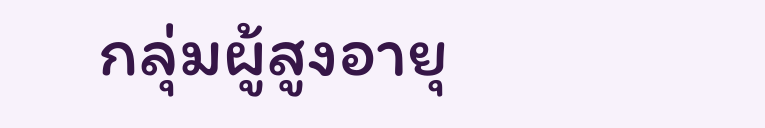กลุ่มผู้สูงอายุ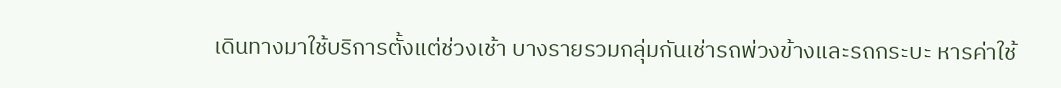เดินทางมาใช้บริการตั้งแต่ช่วงเช้า บางรายรวมกลุ่มกันเช่ารถพ่วงข้างและรถกระบะ หารค่าใช้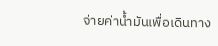จ่ายค่าน้ำมันเพื่อเดินทาง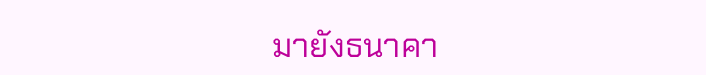มายังธนาคา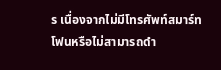ร เนื่องจากไม่มีโทรศัพท์สมาร์ทโฟนหรือไม่สามารถดำ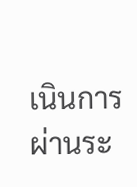เนินการผ่านระ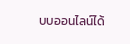บบออนไลน์ได้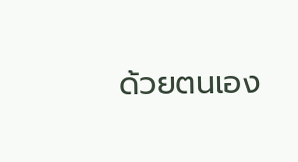ด้วยตนเอง